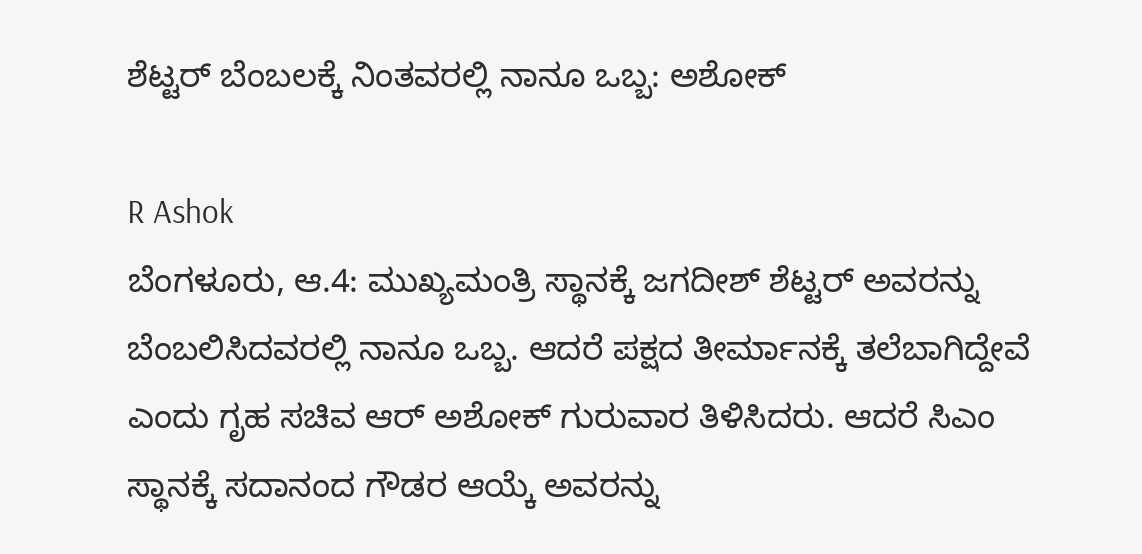ಶೆಟ್ಟರ್ ಬೆಂಬಲಕ್ಕೆ ನಿಂತವರಲ್ಲಿ ನಾನೂ ಒಬ್ಬ: ಅಶೋಕ್

R Ashok
ಬೆಂಗಳೂರು, ಆ.4: ಮುಖ್ಯಮಂತ್ರಿ ಸ್ಥಾನಕ್ಕೆ ಜಗದೀಶ್ ಶೆಟ್ಟರ್ ಅವರನ್ನು ಬೆಂಬಲಿಸಿದವರಲ್ಲಿ ನಾನೂ ಒಬ್ಬ. ಆದರೆ ಪಕ್ಷದ ತೀರ್ಮಾನಕ್ಕೆ ತಲೆಬಾಗಿದ್ದೇವೆ ಎಂದು ಗೃಹ ಸಚಿವ ಆರ್ ಅಶೋಕ್ ಗುರುವಾರ ತಿಳಿಸಿದರು. ಆದರೆ ಸಿಎಂ ಸ್ಥಾನಕ್ಕೆ ಸದಾನಂದ ಗೌಡರ ಆಯ್ಕೆ ಅವರನ್ನು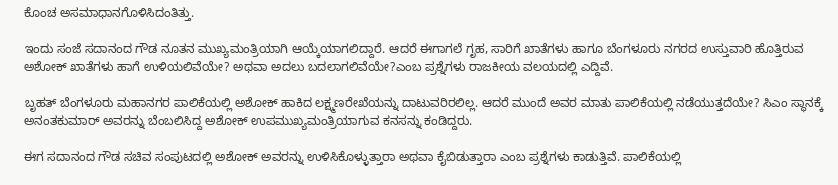ಕೊಂಚ ಅಸಮಾಧಾನಗೊಳಿಸಿದಂತಿತ್ತು.

ಇಂದು ಸಂಜೆ ಸದಾನಂದ ಗೌಡ ನೂತನ ಮುಖ್ಯಮಂತ್ರಿಯಾಗಿ ಆಯ್ಕೆಯಾಗಲಿದ್ದಾರೆ. ಆದರೆ ಈಗಾಗಲೆ ಗೃಹ, ಸಾರಿಗೆ ಖಾತೆಗಳು ಹಾಗೂ ಬೆಂಗಳೂರು ನಗರದ ಉಸ್ತುವಾರಿ ಹೊತ್ತಿರುವ ಅಶೋಕ್ ಖಾತೆಗಳು ಹಾಗೆ ಉಳಿಯಲಿವೆಯೇ? ಅಥವಾ ಅದಲು ಬದಲಾಗಲಿವೆಯೇ?ಎಂಬ ಪ್ರಶ್ನೆಗಳು ರಾಜಕೀಯ ವಲಯದಲ್ಲಿ ಎದ್ದಿವೆ.

ಬೃಹತ್ ಬೆಂಗಳೂರು ಮಹಾನಗರ ಪಾಲಿಕೆಯಲ್ಲಿ ಅಶೋಕ್ ಹಾಕಿದ ಲಕ್ಷ್ಮಣರೇಖೆಯನ್ನು ದಾಟುವರಿರಲಿಲ್ಲ. ಆದರೆ ಮುಂದೆ ಅವರ ಮಾತು ಪಾಲಿಕೆಯಲ್ಲಿ ನಡೆಯುತ್ತದೆಯೇ? ಸಿಎಂ ಸ್ಥಾನಕ್ಕೆ ಅನಂತಕುಮಾರ್ ಅವರನ್ನು ಬೆಂಬಲಿಸಿದ್ದ ಅಶೋಕ್ ಉಪಮುಖ್ಯಮಂತ್ರಿಯಾಗುವ ಕನಸನ್ನು ಕಂಡಿದ್ದರು.

ಈಗ ಸದಾನಂದ ಗೌಡ ಸಚಿವ ಸಂಪುಟದಲ್ಲಿ ಅಶೋಕ್ ಅವರನ್ನು ಉಳಿಸಿಕೊಳ್ಳುತ್ತಾರಾ ಅಥವಾ ಕೈಬಿಡುತ್ತಾರಾ ಎಂಬ ಪ್ರಶ್ನೆಗಳು ಕಾಡುತ್ತಿವೆ. ಪಾಲಿಕೆಯಲ್ಲಿ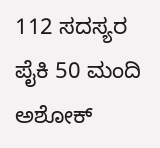112 ಸದಸ್ಯರ ಪೈಕಿ 50 ಮಂದಿ ಅಶೋಕ್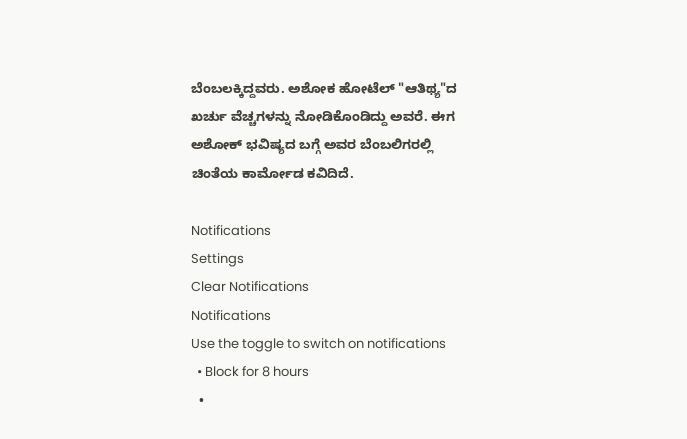ಬೆಂಬಲಕ್ಕಿದ್ದವರು. ಅಶೋಕ ಹೋಟೆಲ್ "ಆತಿಥ್ಯ"ದ ಖರ್ಚು ವೆಚ್ಚಗಳನ್ನು ನೋಡಿಕೊಂಡಿದ್ದು ಅವರೆ. ಈಗ ಅಶೋಕ್ ಭವಿಷ್ಯದ ಬಗ್ಗೆ ಅವರ ಬೆಂಬಲಿಗರಲ್ಲಿ ಚಿಂತೆಯ ಕಾರ್ಮೋಡ ಕವಿದಿದೆ.

Notifications
Settings
Clear Notifications
Notifications
Use the toggle to switch on notifications
  • Block for 8 hours
  •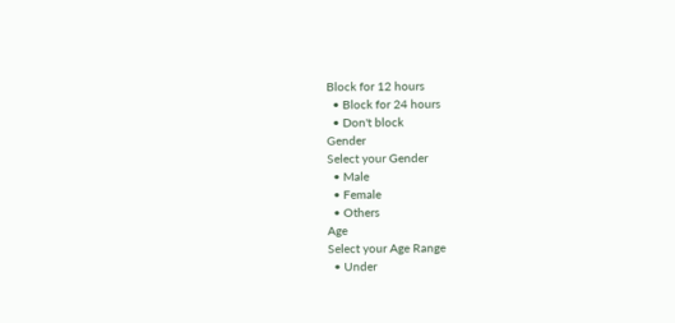Block for 12 hours
  • Block for 24 hours
  • Don't block
Gender
Select your Gender
  • Male
  • Female
  • Others
Age
Select your Age Range
  • Under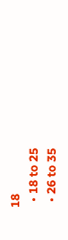18
  • 18 to 25
  • 26 to 35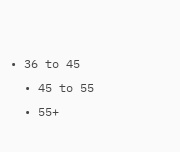• 36 to 45
  • 45 to 55
  • 55+